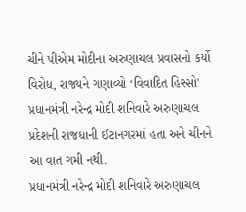ચીને પીએમ મોદીના અરુણાચલ પ્રવાસનો કર્યો વિરોધ, રાજ્યને ગણાવ્યો ‘વિવાદિત હિસ્સો'
પ્રધાનમંત્રી નરેન્દ્ર મોદી શનિવારે અરુણાચલ પ્રદેશની રાજધાની ઈટાનગરમાં હતા અને ચીનને આ વાત ગમી નથી.
પ્રધાનમંત્રી નરેન્દ્ર મોદી શનિવારે અરુણાચલ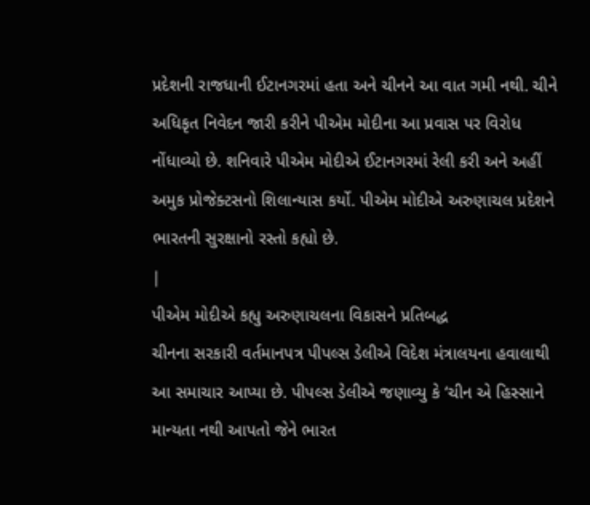પ્રદેશની રાજધાની ઈટાનગરમાં હતા અને ચીનને આ વાત ગમી નથી. ચીને અધિકૃત નિવેદન જારી કરીને પીએમ મોદીના આ પ્રવાસ પર વિરોધ નોંધાવ્યો છે. શનિવારે પીએમ મોદીએ ઈટાનગરમાં રેલી કરી અને અહીં અમુક પ્રોજેક્ટસનો શિલાન્યાસ કર્યો. પીએમ મોદીએ અરુણાચલ પ્રદેશને ભારતની સુરક્ષાનો રસ્તો કહ્યો છે.
|
પીએમ મોદીએ કહ્યુ અરુણાચલના વિકાસને પ્રતિબદ્ધ
ચીનના સરકારી વર્તમાનપત્ર પીપલ્સ ડેલીએ વિદેશ મંત્રાલયના હવાલાથી આ સમાચાર આપ્યા છે. પીપલ્સ ડેલીએ જણાવ્યુ કે ‘ચીન એ હિસ્સાને માન્યતા નથી આપતો જેને ભારત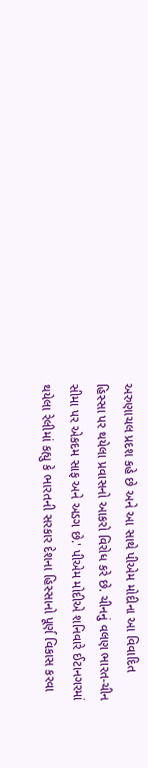અરુણાચલ પ્રદશ કહે છે અને આ સાથે પીએમ મોદીના આ વિવાદિત હિસ્સા પર થયેલા પ્રવાસનો આકરો વિરોધ કરે છે. ચીનનું વલણ ભારત-ચીન સીમા પર એકદમ સાફ અને અડગ છે.' પીએમ મોદીએ શનિવારે ઈટાનગરમાં થયેલા રેલીમાં કહ્યુ કે ભારતની સરકાર દેશના હિસ્સાનો પૂર્ણ વિકાસ કરવા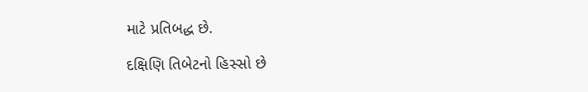માટે પ્રતિબદ્ધ છે.

દક્ષિણિ તિબેટનો હિસ્સો છે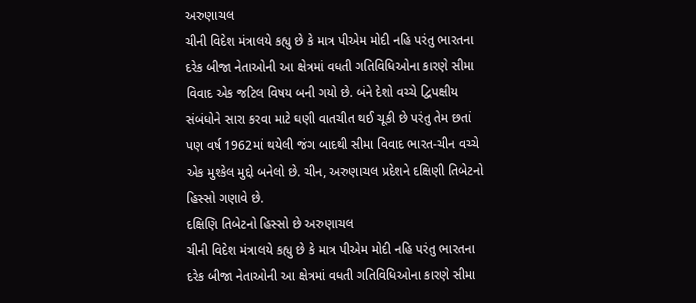અરુણાચલ
ચીની વિદેશ મંત્રાલયે કહ્યુ છે કે માત્ર પીએમ મોદી નહિ પરંતુ ભારતના દરેક બીજા નેતાઓની આ ક્ષેત્રમાં વધતી ગતિવિધિઓના કારણે સીમા વિવાદ એક જટિલ વિષય બની ગયો છે. બંને દેશો વચ્ચે દ્વિપક્ષીય સંબંધોને સારા કરવા માટે ઘણી વાતચીત થઈ ચૂકી છે પરંતુ તેમ છતાં પણ વર્ષ 1962માં થયેલી જંગ બાદથી સીમા વિવાદ ભારત-ચીન વચ્ચે એક મુશ્કેલ મુદ્દો બનેલો છે. ચીન, અરુણાચલ પ્રદેશને દક્ષિણી તિબેટનો હિસ્સો ગણાવે છે.
દક્ષિણિ તિબેટનો હિસ્સો છે અરુણાચલ
ચીની વિદેશ મંત્રાલયે કહ્યુ છે કે માત્ર પીએમ મોદી નહિ પરંતુ ભારતના દરેક બીજા નેતાઓની આ ક્ષેત્રમાં વધતી ગતિવિધિઓના કારણે સીમા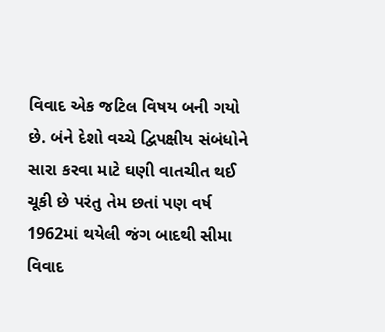વિવાદ એક જટિલ વિષય બની ગયો છે. બંને દેશો વચ્ચે દ્વિપક્ષીય સંબંધોને સારા કરવા માટે ઘણી વાતચીત થઈ ચૂકી છે પરંતુ તેમ છતાં પણ વર્ષ 1962માં થયેલી જંગ બાદથી સીમા વિવાદ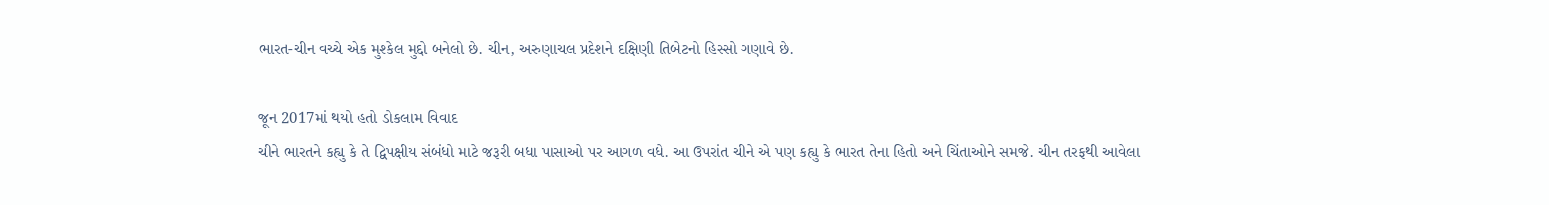ભારત-ચીન વચ્ચે એક મુશ્કેલ મુદ્દો બનેલો છે. ચીન, અરુણાચલ પ્રદેશને દક્ષિણી તિબેટનો હિસ્સો ગણાવે છે.

જૂન 2017માં થયો હતો ડોકલામ વિવાદ
ચીને ભારતને કહ્યુ કે તે દ્વિપક્ષીય સંબંધો માટે જરૂરી બધા પાસાઓ પર આગળ વધે. આ ઉપરાંત ચીને એ પણ કહ્યુ કે ભારત તેના હિતો અને ચિંતાઓને સમજે. ચીન તરફથી આવેલા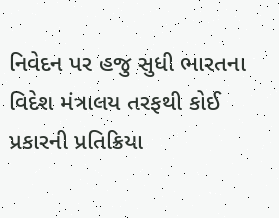નિવેદન પર હજુ સુધી ભારતના વિદેશ મંત્રાલય તરફથી કોઈ પ્રકારની પ્રતિક્રિયા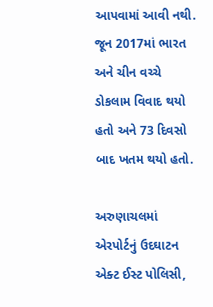આપવામાં આવી નથી. જૂન 2017માં ભારત અને ચીન વચ્ચે ડોકલામ વિવાદ થયો હતો અને 73 દિવસો બાદ ખતમ થયો હતો.

અરુણાચલમાં એરપોર્ટનું ઉદઘાટન
એક્ટ ઈસ્ટ પોલિસી,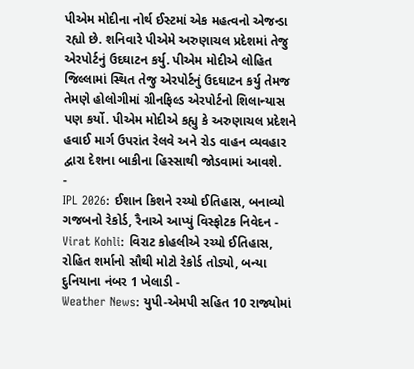પીએમ મોદીના નોર્થ ઈસ્ટમાં એક મહત્વનો એજન્ડા રહ્યો છે. શનિવારે પીએમે અરુણાચલ પ્રદેશમાં તેજુ એરપોર્ટનું ઉદઘાટન કર્યુ. પીએમ મોદીએ લોહિત જિલ્લામાં સ્થિત તેજુ એરપોર્ટનું ઉદઘાટન કર્યુ તેમજ તેમણે હોલોગીમાં ગ્રીનફિલ્ડ એરપોર્ટનો શિલાન્યાસ પણ કર્યો. પીએમ મોદીએ કહ્યુ કે અરુણાચલ પ્રદેશને હવાઈ માર્ગ ઉપરાંત રેલવે અને રોડ વાહન વ્યવહાર દ્વારા દેશના બાકીના હિસ્સાથી જોડવામાં આવશે.
-
IPL 2026: ઈશાન કિશને રચ્યો ઈતિહાસ, બનાવ્યો ગજબનો રેકોર્ડ, રૈનાએ આપ્યું વિસ્ફોટક નિવેદન -
Virat Kohli: વિરાટ કોહલીએ રચ્યો ઈતિહાસ, રોહિત શર્માનો સૌથી મોટો રેકોર્ડ તોડ્યો, બન્યા દુનિયાના નંબર 1 ખેલાડી -
Weather News: યુપી-એમપી સહિત 10 રાજ્યોમાં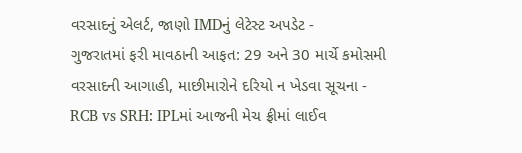વરસાદનું એલર્ટ, જાણો IMDનું લેટેસ્ટ અપડેટ -
ગુજરાતમાં ફરી માવઠાની આફત: 29 અને 30 માર્ચે કમોસમી વરસાદની આગાહી, માછીમારોને દરિયો ન ખેડવા સૂચના -
RCB vs SRH: IPLમાં આજની મેચ ફ્રીમાં લાઈવ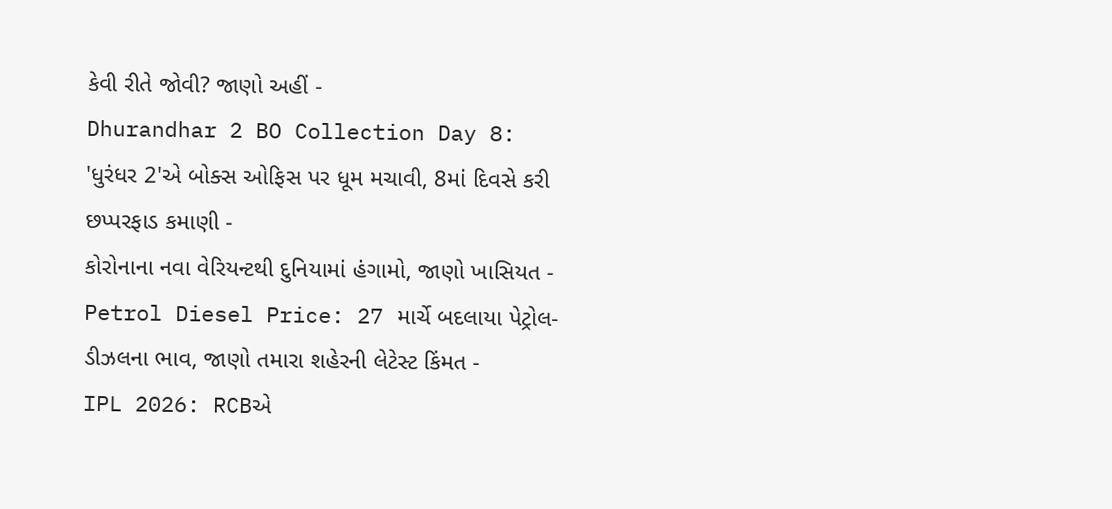કેવી રીતે જોવી? જાણો અહીં -
Dhurandhar 2 BO Collection Day 8: 'ધુરંધર 2'એ બોક્સ ઓફિસ પર ધૂમ મચાવી, 8માં દિવસે કરી છપ્પરફાડ કમાણી -
કોરોનાના નવા વેરિયન્ટથી દુનિયામાં હંગામો, જાણો ખાસિયત -
Petrol Diesel Price: 27 માર્ચે બદલાયા પેટ્રોલ-ડીઝલના ભાવ, જાણો તમારા શહેરની લેટેસ્ટ કિંમત -
IPL 2026: RCBએ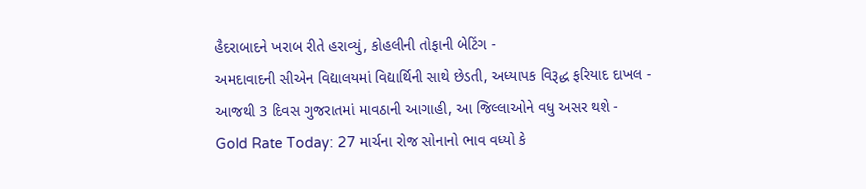હૈદરાબાદને ખરાબ રીતે હરાવ્યું, કોહલીની તોફાની બેટિંગ -
અમદાવાદની સીએન વિદ્યાલયમાં વિદ્યાર્થિની સાથે છેડતી, અધ્યાપક વિરૂદ્ધ ફરિયાદ દાખલ -
આજથી 3 દિવસ ગુજરાતમાં માવઠાની આગાહી, આ જિલ્લાઓને વધુ અસર થશે -
Gold Rate Today: 27 માર્ચના રોજ સોનાનો ભાવ વધ્યો કે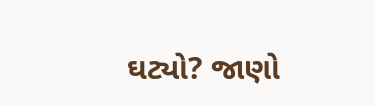ઘટ્યો? જાણો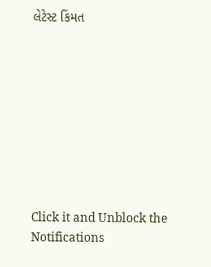લેટેસ્ટ કિંમત









Click it and Unblock the Notifications